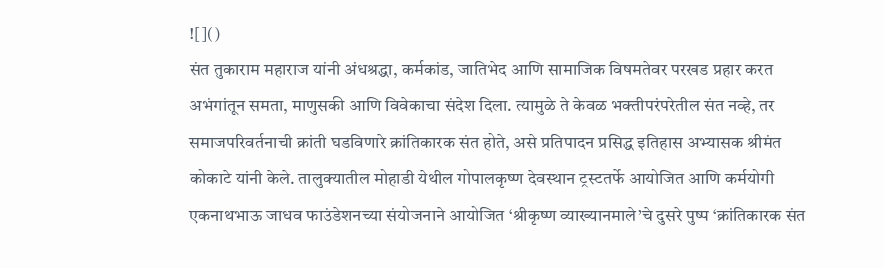![]()
संत तुकाराम महाराज यांनी अंधश्रद्धा, कर्मकांड, जातिभेद आणि सामाजिक विषमतेवर परखड प्रहार करत अभंगांतून समता, माणुसकी आणि विवेकाचा संदेश दिला. त्यामुळे ते केवळ भक्तीपरंपरेतील संत नव्हे, तर समाजपरिवर्तनाची क्रांती घडविणारे क्रांतिकारक संत होते, असे प्रतिपादन प्रसिद्ध इतिहास अभ्यासक श्रीमंत कोकाटे यांनी केले. तालुक्यातील मोहाडी येथील गोपालकृष्ण देवस्थान ट्रस्टतर्फे आयोजित आणि कर्मयोगी एकनाथभाऊ जाधव फाउंडेशनच्या संयोजनाने आयोजित ‘श्रीकृष्ण व्याख्यानमाले’चे दुसरे पुष्प ‘क्रांतिकारक संत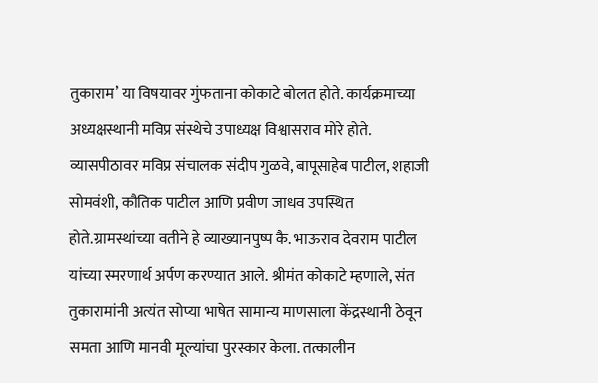तुकाराम’ या विषयावर गुंफताना कोकाटे बोलत होते. कार्यक्रमाच्या अध्यक्षस्थानी मविप्र संस्थेचे उपाध्यक्ष विश्वासराव मोरे होते. व्यासपीठावर मविप्र संचालक संदीप गुळवे, बापूसाहेब पाटील, शहाजी सोमवंशी, कौतिक पाटील आणि प्रवीण जाधव उपस्थित होते.ग्रामस्थांच्या वतीने हे व्याख्यानपुष्प कै. भाऊराव देवराम पाटील यांच्या स्मरणार्थ अर्पण करण्यात आले. श्रीमंत कोकाटे म्हणाले, संत तुकारामांनी अत्यंत सोप्या भाषेत सामान्य माणसाला केंद्रस्थानी ठेवून समता आणि मानवी मूल्यांचा पुरस्कार केला. तत्कालीन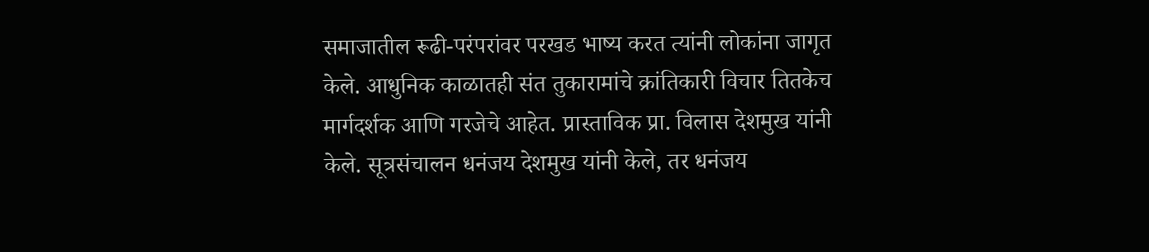समाजातील रूढी-परंपरांवर परखड भाष्य करत त्यांनी लोकांना जागृत केले. आधुनिक काळातही संत तुकारामांचे क्रांतिकारी विचार तितकेच मार्गदर्शक आणि गरजेचे आहेत. प्रास्ताविक प्रा. विलास देशमुख यांनी केले. सूत्रसंचालन धनंजय देशमुख यांनी केले, तर धनंजय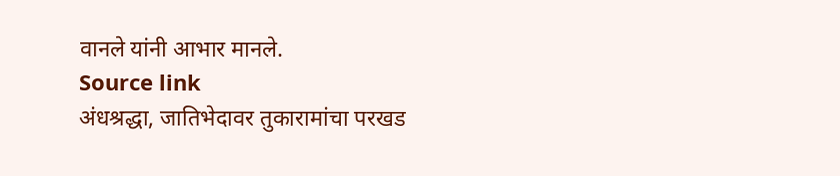वानले यांनी आभार मानले.
Source link
अंधश्रद्धा, जातिभेदावर तुकारामांचा परखड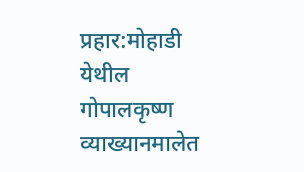प्रहार:मोहाडी येथील गोपालकृष्ण व्याख्यानमालेत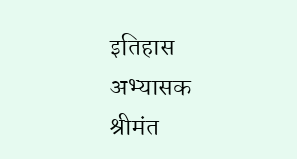इतिहास अभ्यासक श्रीमंत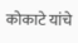कोकाटे यांचे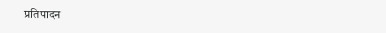प्रतिपादन